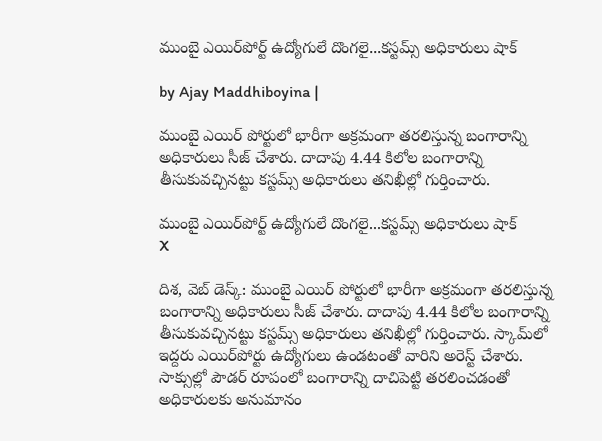ముంబై ఎయిర్‌పోర్ట్ ఉద్యోగులే దొంగలై...కస్టమ్స్ అధికారులు షాక్

by Ajay Maddhiboyina |

ముంబై ఎయిర్ పోర్టులో భారీగా అక్ర‌మంగా త‌రలిస్తున్న బంగారాన్ని అధికారులు సీజ్ చేశారు. దాదాపు 4.44 కిలోల బంగారాన్ని తీసుకువ‌చ్చిన‌ట్టు క‌స్ట‌మ్స్ అధికారులు త‌నిఖీల్లో గుర్తించారు.

ముంబై ఎయిర్‌పోర్ట్ ఉద్యోగులే దొంగలై...కస్టమ్స్ అధికారులు షాక్
X

దిశ‌, వెబ్ డెస్క్: ముంబై ఎయిర్ పోర్టులో భారీగా అక్ర‌మంగా త‌రలిస్తున్న బంగారాన్ని అధికారులు సీజ్ చేశారు. దాదాపు 4.44 కిలోల బంగారాన్ని తీసుకువ‌చ్చిన‌ట్టు క‌స్ట‌మ్స్ అధికారులు త‌నిఖీల్లో గుర్తించారు. స్కామ్‌లో ఇద్దరు ఎయిర్‌పోర్టు ఉద్యోగులు ఉండటంతో వారిని అరెస్ట్ చేశారు. సాక్సుల్లో పౌడర్ రూపంలో బంగారాన్ని దాచిపెట్టి తరలించడంతో అధికారులకు అనుమానం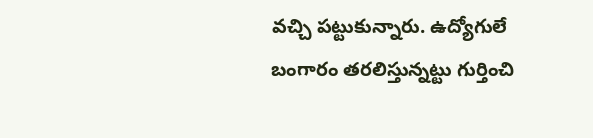వచ్చి పట్టుకున్నారు. ఉద్యోగులే బంగారం తరలిస్తున్నట్టు గుర్తించి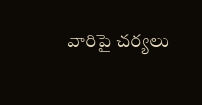వారిపై చర్యలు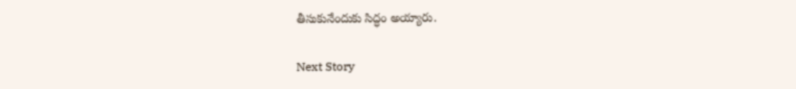తీసుకునేందుకు సిద్ధం అయ్యారు.

Next Story